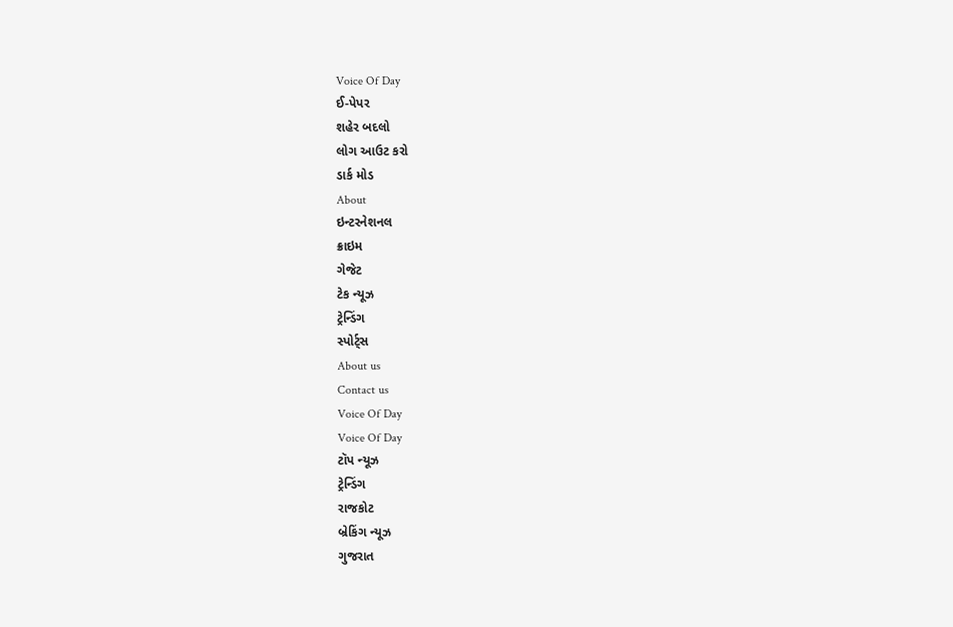Voice Of Day
ઈ-પેપર
શહેર બદલો
લોગ આઉટ કરો
ડાર્ક મોડ
About
ઇન્ટરનેશનલ
ક્રાઇમ
ગેજેટ
ટેક ન્યૂઝ
ટ્રેન્ડિંગ
સ્પોર્ટ્સ
About us
Contact us
Voice Of Day
Voice Of Day
ટૉપ ન્યૂઝ
ટ્રેન્ડિંગ
રાજકોટ
બ્રેકિંગ ન્યૂઝ
ગુજરાત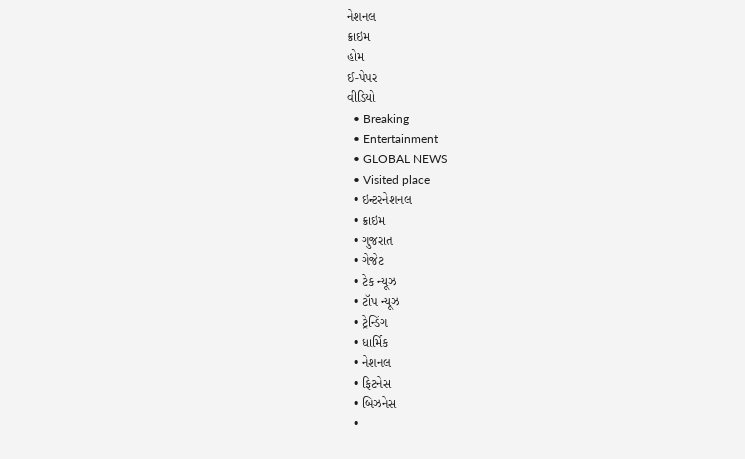નેશનલ
ક્રાઇમ
હોમ
ઈ-પેપર
વીડિયો
  • Breaking
  • Entertainment
  • GLOBAL NEWS
  • Visited place
  • ઇન્ટરનેશનલ
  • ક્રાઇમ
  • ગુજરાત
  • ગેજેટ
  • ટેક ન્યૂઝ
  • ટૉપ ન્યૂઝ
  • ટ્રેન્ડિંગ
  • ધાર્મિક
  • નેશનલ
  • ફિટનેસ
  • બિઝનેસ
  •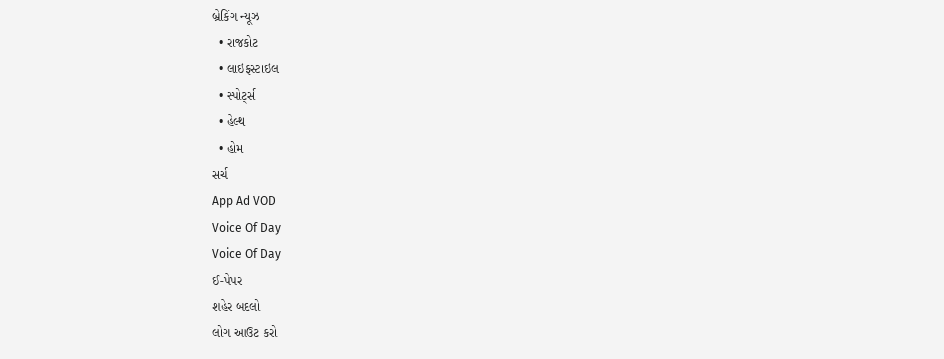બ્રેકિંગ ન્યૂઝ
  • રાજકોટ
  • લાઇફસ્ટાઇલ
  • સ્પોર્ટ્સ
  • હેલ્થ
  • હોમ
સર્ચ
App Ad VOD
Voice Of Day
Voice Of Day
ઈ-પેપર
શહેર બદલો
લોગ આઉટ કરો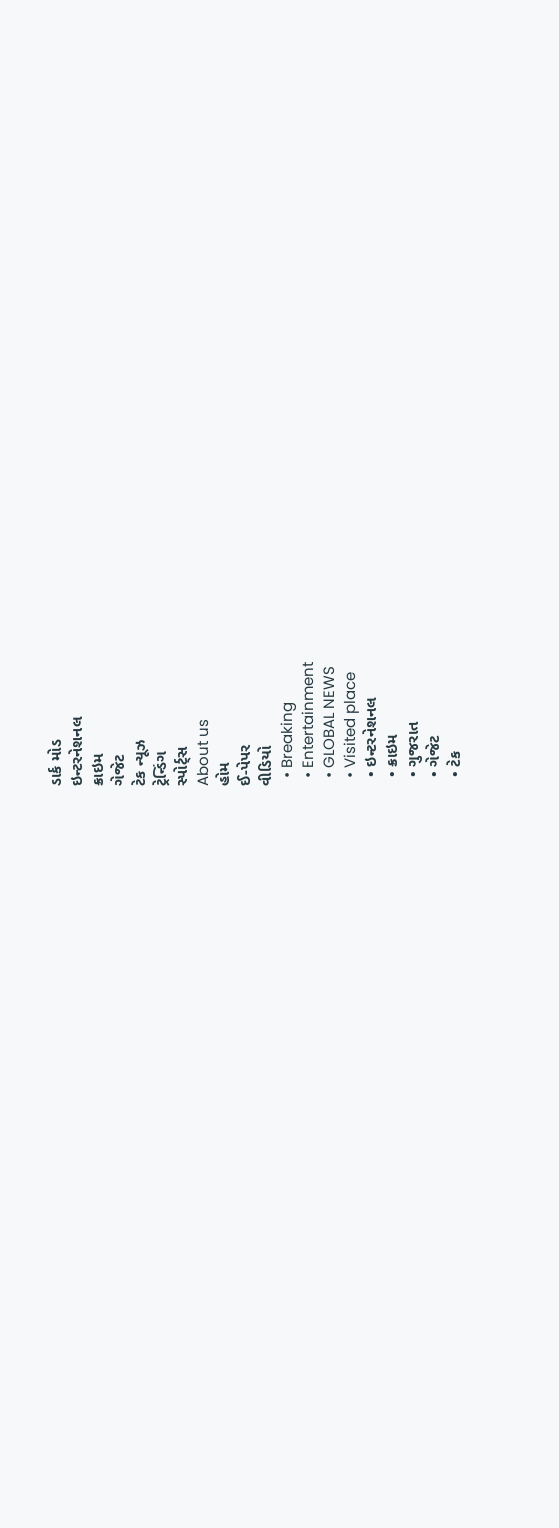ડાર્ક મોડ
ઇન્ટરનેશનલ
ક્રાઇમ
ગેજેટ
ટેક ન્યૂઝ
ટ્રેન્ડિંગ
સ્પોર્ટ્સ
About us
હોમ
ઈ-પેપર
વીડિયો
  • Breaking
  • Entertainment
  • GLOBAL NEWS
  • Visited place
  • ઇન્ટરનેશનલ
  • ક્રાઇમ
  • ગુજરાત
  • ગેજેટ
  • ટેક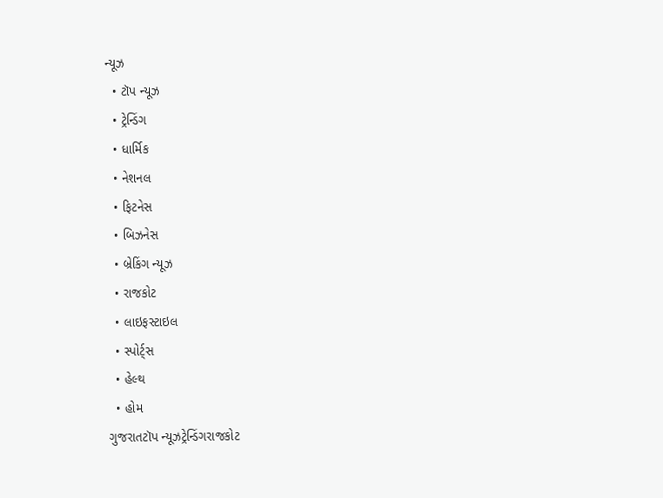ન્યૂઝ
  • ટૉપ ન્યૂઝ
  • ટ્રેન્ડિંગ
  • ધાર્મિક
  • નેશનલ
  • ફિટનેસ
  • બિઝનેસ
  • બ્રેકિંગ ન્યૂઝ
  • રાજકોટ
  • લાઇફસ્ટાઇલ
  • સ્પોર્ટ્સ
  • હેલ્થ
  • હોમ
ગુજરાતટૉપ ન્યૂઝટ્રેન્ડિંગરાજકોટ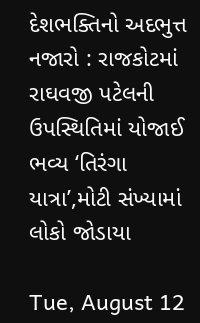દેશભક્તિનો અદભુત્ત નજારો : રાજકોટમાં રાઘવજી પટેલની ઉપસ્થિતિમાં યોજાઈ ભવ્ય ‘તિરંગા યાત્રા’,મોટી સંખ્યામાં લોકો જોડાયા

Tue, August 12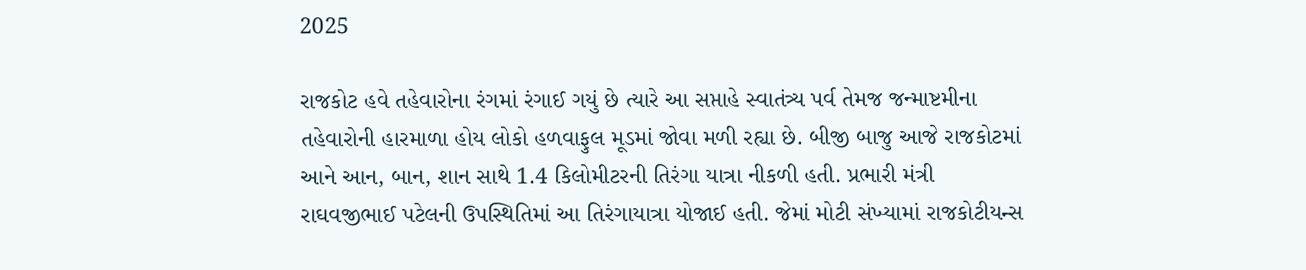2025

રાજકોટ હવે તહેવારોના રંગમાં રંગાઈ ગયું છે ત્યારે આ સપ્તાહે સ્વાતંત્ર્ય પર્વ તેમજ જન્માષ્ટમીના તહેવારોની હારમાળા હોય લોકો હળવાફુલ મૂડમાં જોવા મળી રહ્યા છે. બીજી બાજુ આજે રાજકોટમાં આને આન, બાન, શાન સાથે 1.4 કિલોમીટરની તિરંગા યાત્રા નીકળી હતી. પ્રભારી મંત્રી રાઘવજીભાઈ પટેલની ઉપસ્થિતિમાં આ તિરંગાયાત્રા યોજાઈ હતી. જેમાં મોટી સંખ્યામાં રાજકોટીયન્સ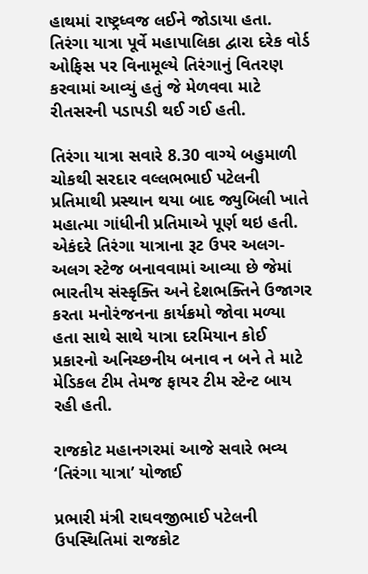હાથમાં રાષ્ટ્રધ્વજ લઈને જોડાયા હતા. તિરંગા યાત્રા પૂર્વે મહાપાલિકા દ્વારા દરેક વોર્ડ ઓફિસ પર વિનામૂલ્યે તિરંગાનું વિતરણ કરવામાં આવ્યું હતું જે મેળવવા માટે રીતસરની પડાપડી થઈ ગઈ હતી.

તિરંગા યાત્રા સવારે 8.30 વાગ્યે બહુમાળી ચોકથી સરદાર વલ્લભભાઈ પટેલની પ્રતિમાથી પ્રસ્થાન થયા બાદ જ્યુબિલી ખાતે મહાત્મા ગાંધીની પ્રતિમાએ પૂર્ણ થઇ હતી. એકંદરે તિરંગા યાત્રાના રૂટ ઉપર અલગ-અલગ સ્ટેજ બનાવવામાં આવ્યા છે જેમાં ભારતીય સંસ્કૃક્તિ અને દેશભક્તિને ઉજાગર કરતા મનોરંજનના કાર્યક્રમો જોવા મળ્યા હતા સાથે સાથે યાત્રા દરમિયાન કોઈ પ્રકારનો અનિચ્છનીય બનાવ ન બને તે માટે મેડિકલ ટીમ તેમજ ફાયર ટીમ સ્ટેન્ટ બાય રહી હતી.

રાજકોટ મહાનગરમાં આજે સવારે ભવ્ય ‘તિરંગા યાત્રા’ યોજાઈ

પ્રભારી મંત્રી રાઘવજીભાઈ પટેલની ઉપસ્થિતિમાં રાજકોટ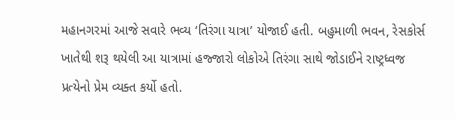મહાનગરમાં આજે સવારે ભવ્ય ‘તિરંગા યાત્રા’ યોજાઈ હતી. બહુમાળી ભવન, રેસકોર્સ ખાતેથી શરૂ થયેલી આ યાત્રામાં હજ્જારો લોકોએ તિરંગા સાથે જોડાઈને રાષ્ટ્રધ્વજ પ્રત્યેનો પ્રેમ વ્યક્ત કર્યો હતો.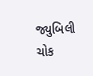જ્યુબિલી ચોક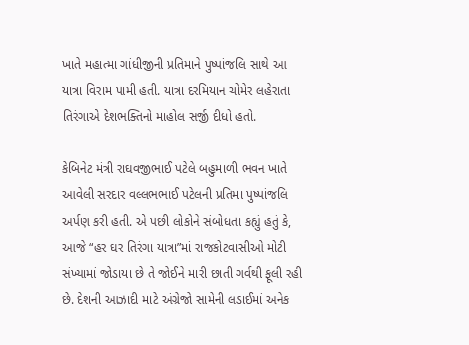ખાતે મહાત્મા ગાંધીજીની પ્રતિમાને પુષ્પાંજલિ સાથે આ યાત્રા વિરામ પામી હતી. યાત્રા દરમિયાન ચોમેર લહેરાતા તિરંગાએ દેશભક્તિનો માહોલ સર્જી દીધો હતો.

કેબિનેટ મંત્રી રાઘવજીભાઈ પટેલે બહુમાળી ભવન ખાતે આવેલી સરદાર વલ્લભભાઈ પટેલની પ્રતિમા પુષ્પાંજલિ અર્પણ કરી હતી. એ પછી લોકોને સંબોધતા કહ્યું હતું કે, આજે “હર ઘર તિરંગા યાત્રા”માં રાજકોટવાસીઓ મોટી સંખ્યામાં જોડાયા છે તે જોઈને મારી છાતી ગર્વથી ફૂલી રહી છે. દેશની આઝાદી માટે અંગ્રેજો સામેની લડાઈમાં અનેક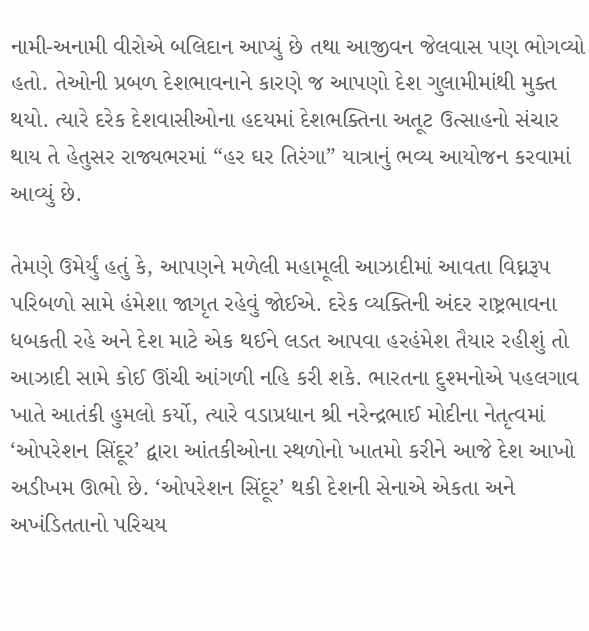નામી-અનામી વીરોએ બલિદાન આપ્યું છે તથા આજીવન જેલવાસ પણ ભોગવ્યો હતો. તેઓની પ્રબળ દેશભાવનાને કારણે જ આપણો દેશ ગુલામીમાંથી મુક્ત થયો. ત્યારે દરેક દેશવાસીઓના હદયમાં દેશભક્તિના અતૂટ ઉત્સાહનો સંચાર થાય તે હેતુસર રાજ્યભરમાં “હર ઘર તિરંગા” યાત્રાનું ભવ્ય આયોજન કરવામાં આવ્યું છે.

તેમણે ઉમેર્યું હતું કે, આપણને મળેલી મહામૂલી આઝાદીમાં આવતા વિઘ્નરૂપ પરિબળો સામે હંમેશા જાગૃત રહેવું જોઈએ. દરેક વ્યક્તિની અંદર રાષ્ટ્રભાવના ધબકતી રહે અને દેશ માટે એક થઈને લડત આપવા હરહંમેશ તૈયાર રહીશું તો આઝાદી સામે કોઈ ઊંચી આંગળી નહિ કરી શકે. ભારતના દુશ્મનોએ પહલગાવ ખાતે આતંકી હુમલો કર્યો, ત્યારે વડાપ્રધાન શ્રી નરેન્દ્રભાઈ મોદીના નેતૃત્વમાં ‘ઓપરેશન સિંદૂર’ દ્વારા આંતકીઓના સ્થળોનો ખાતમો કરીને આજે દેશ આખો અડીખમ ઊભો છે. ‘ઓપરેશન સિંદૂર’ થકી દેશની સેનાએ એકતા અને અખંડિતતાનો પરિચય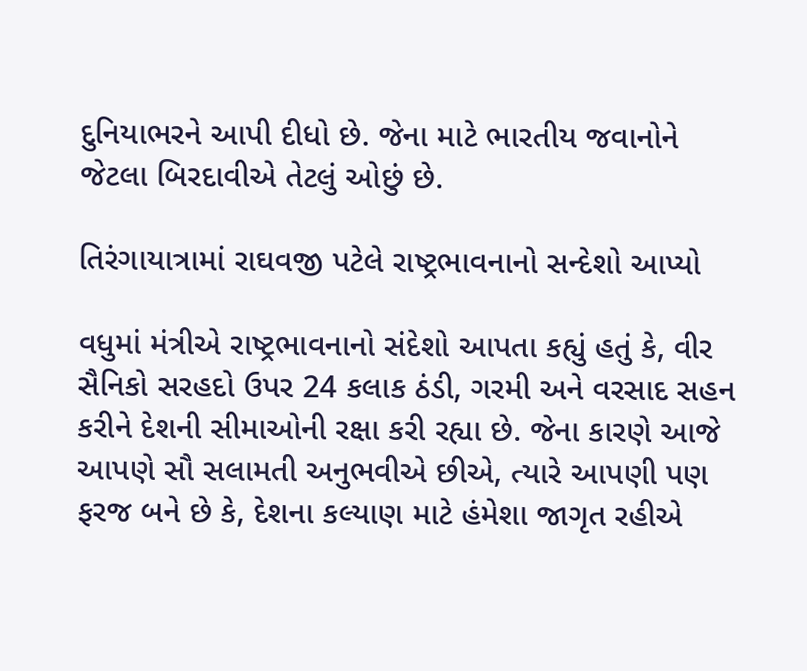દુનિયાભરને આપી દીધો છે. જેના માટે ભારતીય જવાનોને જેટલા બિરદાવીએ તેટલું ઓછું છે.

તિરંગાયાત્રામાં રાઘવજી પટેલે રાષ્ટ્રભાવનાનો સન્દેશો આપ્યો

વધુમાં મંત્રીએ રાષ્ટ્રભાવનાનો સંદેશો આપતા કહ્યું હતું કે, વીર સૈનિકો સરહદો ઉપર 24 કલાક ઠંડી, ગરમી અને વરસાદ સહન કરીને દેશની સીમાઓની રક્ષા કરી રહ્યા છે. જેના કારણે આજે આપણે સૌ સલામતી અનુભવીએ છીએ, ત્યારે આપણી પણ ફરજ બને છે કે, દેશના કલ્યાણ માટે હંમેશા જાગૃત રહીએ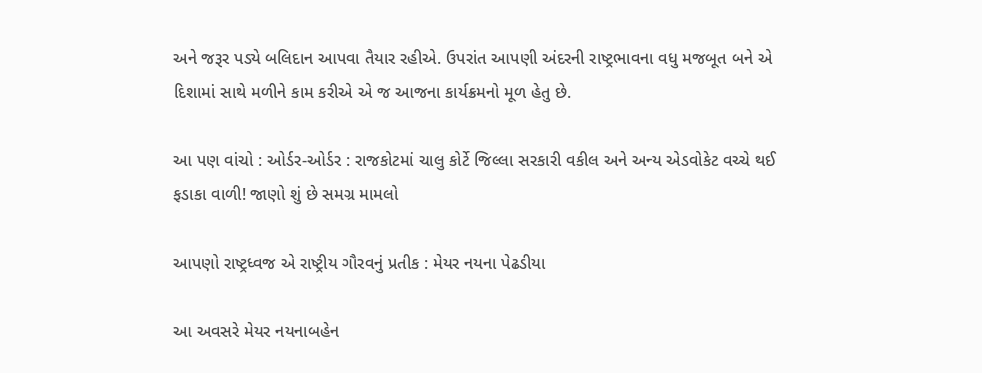અને જરૂર પડ્યે બલિદાન આપવા તૈયાર રહીએ. ઉપરાંત આપણી અંદરની રાષ્ટ્રભાવના વધુ મજબૂત બને એ દિશામાં સાથે મળીને કામ કરીએ એ જ આજના કાર્યક્રમનો મૂળ હેતુ છે.

આ પણ વાંચો : ઓર્ડર-ઓર્ડર : રાજકોટમાં ચાલુ કોર્ટે જિલ્લા સરકારી વકીલ અને અન્ય એડવોકેટ વચ્ચે થઈ ફડાકા વાળી! જાણો શું છે સમગ્ર મામલો

આપણો રાષ્ટ્રધ્વજ એ રાષ્ટ્રીય ગૌરવનું પ્રતીક : મેયર નયના પેઢડીયા

આ અવસરે મેયર નયનાબહેન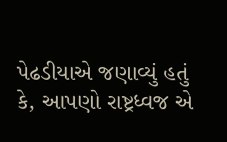પેઢડીયાએ જણાવ્યું હતું કે, આપણો રાષ્ટ્રધ્વજ એ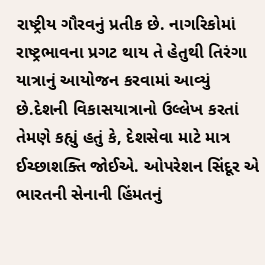રાષ્ટ્રીય ગૌરવનું પ્રતીક છે. નાગરિકોમાં રાષ્ટ્રભાવના પ્રગટ થાય તે હેતુથી તિરંગા યાત્રાનું આયોજન કરવામાં આવ્યું છે.દેશની વિકાસયાત્રાનો ઉલ્લેખ કરતાં તેમણે કહ્યું હતું કે, દેશસેવા માટે માત્ર ઈચ્છાશક્તિ જોઈએ. ઓપરેશન સિંદૂર એ ભારતની સેનાની હિંમતનું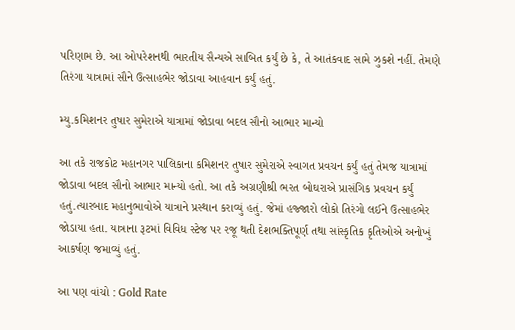પરિણામ છે. આ ઓપરેશનથી ભારતીય સૈન્યએ સાબિત કર્યું છે કે, તે આતંકવાદ સામે ઝુકશે નહીં. તેમણે તિરંગા યાત્રામાં સૌને ઉત્સાહભેર જોડાવા આહવાન કર્યું હતું.

મ્યુ.કમિશનર તુષાર સુમેરાએ યાત્રામાં જોડાવા બદલ સૌનો આભાર માન્યો

આ તકે રાજકોટ મહાનગર પાલિકાના કમિશનર તુષાર સુમેરાએ સ્વાગત પ્રવચન કર્યું હતું તેમજ યાત્રામાં જોડાવા બદલ સૌનો આભાર માન્યો હતો. આ તકે અગ્રણીશ્રી ભરત બોઘરાએ પ્રાસંગિક પ્રવચન કર્યું હતું.ત્યારબાદ મહાનુભાવોએ યાત્રાને પ્રસ્થાન કરાવ્યું હતું. જેમાં હજ્જારો લોકો તિરંગો લઈને ઉત્સાહભેર જોડાયા હતા. યાત્રાના રૂટમાં વિવિધ સ્ટેજ પર રજૂ થતી દેશભક્તિપૂર્ણ તથા સાંસ્કૃતિક કૃતિઓએ અનોખું આકર્ષણ જમાવ્યું હતું.

આ પણ વાંચો : Gold Rate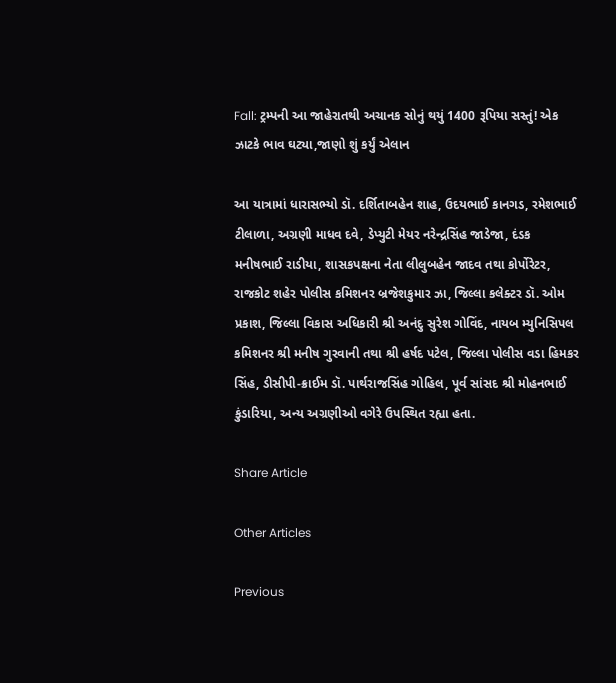Fall: ટ્રમ્પની આ જાહેરાતથી અચાનક સોનું થયું 1400 રૂપિયા સસ્તું! એક ઝાટકે ભાવ ઘટ્યા,જાણો શું કર્યું એલાન

આ યાત્રામાં ધારાસભ્યો ડૉ. દર્શિતાબહેન શાહ, ઉદયભાઈ કાનગડ, રમેશભાઈ ટીલાળા, અગ્રણી માધવ દવે, ડેપ્યુટી મેયર નરેન્દ્રસિંહ જાડેજા, દંડક મનીષભાઈ રાડીયા, શાસકપક્ષના નેતા લીલુબહેન જાદવ તથા કોર્પોરેટર, રાજકોટ શહેર પોલીસ કમિશનર બ્રજેશકુમાર ઝા, જિલ્લા કલેક્ટર ડૉ. ઓમ પ્રકાશ, જિલ્લા વિકાસ અધિકારી શ્રી અનંદુ સુરેશ ગોવિંદ, નાયબ મ્યુનિસિપલ કમિશનર શ્રી મનીષ ગુરવાની તથા શ્રી હર્ષદ પટેલ, જિલ્લા પોલીસ વડા હિમકર સિંહ, ડીસીપી-ક્રાઈમ ડૉ. પાર્થરાજસિંહ ગોહિલ, પૂર્વ સાંસદ શ્રી મોહનભાઈ કુંડારિયા, અન્ય અગ્રણીઓ વગેરે ઉપસ્થિત રહ્યા હતા.

Share Article

Other Articles

Previous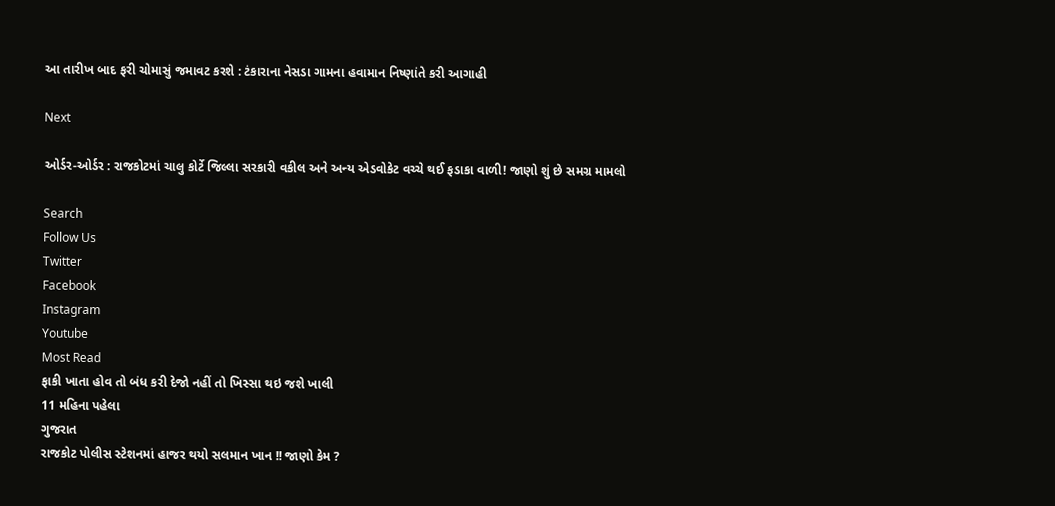આ તારીખ બાદ ફરી ચોમાસું જમાવટ કરશે : ટંકારાના નેસડા ગામના હવામાન નિષ્ણાંતે કરી આગાહી

Next

ઓર્ડર-ઓર્ડર : રાજકોટમાં ચાલુ કોર્ટે જિલ્લા સરકારી વકીલ અને અન્ય એડવોકેટ વચ્ચે થઈ ફડાકા વાળી! જાણો શું છે સમગ્ર મામલો

Search
Follow Us
Twitter
Facebook
Instagram
Youtube
Most Read
ફાકી ખાતા હોવ તો બંધ કરી દેજો નહીં તો ખિસ્સા થઇ જશે ખાલી
11 મહિના પહેલા
ગુજરાત
રાજકોટ પોલીસ સ્ટેશનમાં હાજર થયો સલમાન ખાન !! જાણો કેમ ?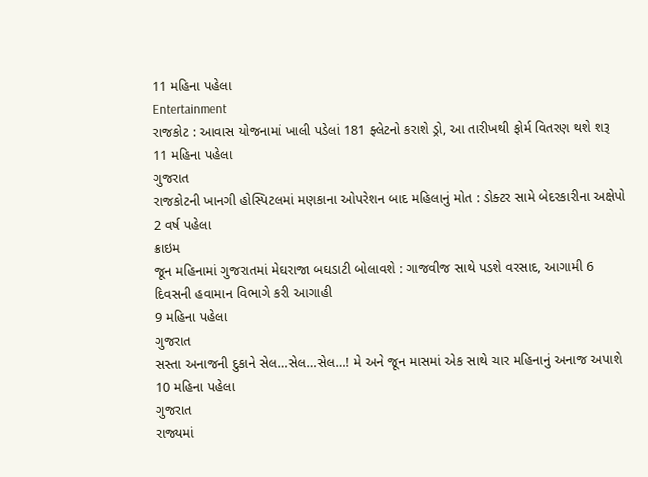11 મહિના પહેલા
Entertainment
રાજકોટ : આવાસ યોજનામાં ખાલી પડેલાં 181 ફ્લેટનો કરાશે ડ્રો, આ તારીખથી ફોર્મ વિતરણ થશે શરૂ
11 મહિના પહેલા
ગુજરાત
રાજકોટની ખાનગી હોસ્પિટલમાં મણકાના ઓપરેશન બાદ મહિલાનું મોત : ડોક્ટર સામે બેદરકારીના અક્ષેપો
2 વર્ષ પહેલા
ક્રાઇમ
જૂન મહિનામાં ગુજરાતમાં મેઘરાજા બઘડાટી બોલાવશે : ગાજવીજ સાથે પડશે વરસાદ, આગામી 6 દિવસની હવામાન વિભાગે કરી આગાહી
9 મહિના પહેલા
ગુજરાત
સસ્તા અનાજની દુકાને સેલ…સેલ…સેલ…! મે અને જૂન માસમાં એક સાથે ચાર મહિનાનું અનાજ અપાશે
10 મહિના પહેલા
ગુજરાત
રાજ્યમાં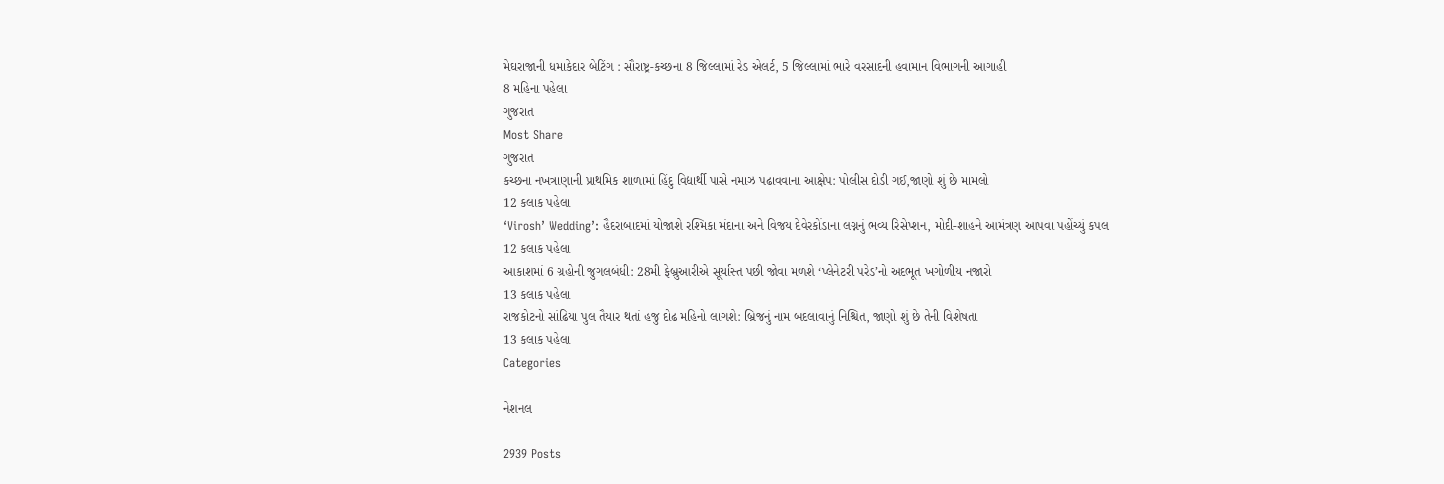મેઘરાજાની ધમાકેદાર બેટિંગ : સૌરાષ્ટ્ર-કચ્છના 8 જિલ્લામાં રેડ એલર્ટ, 5 જિલ્લામાં ભારે વરસાદની હવામાન વિભાગની આગાહી
8 મહિના પહેલા
ગુજરાત
Most Share
ગુજરાત
કચ્છના નખત્રાણાની પ્રાથમિક શાળામાં હિંદુ વિદ્યાર્થી પાસે નમાઝ પઢાવવાના આક્ષેપ: પોલીસ દોડી ગઈ,જાણો શું છે મામલો
12 કલાક પહેલા
‘Virosh’ Wedding’: હૈદરાબાદમાં યોજાશે રશ્મિકા મંદાના અને વિજય દેવેરકોંડાના લગ્નનું ભવ્ય રિસેપ્શન, મોદી-શાહને આમંત્રણ આપવા પહોંચ્યું કપલ
12 કલાક પહેલા
આકાશમાં 6 ગ્રહોની જુગલબંધી: 28મી ફેબ્રુઆરીએ સૂર્યાસ્ત પછી જોવા મળશે ‘પ્લેનેટરી પરેડ’નો અદભૂત ખગોળીય નજારો
13 કલાક પહેલા
રાજકોટનો સાંઢિયા પુલ તૈયાર થતાં હજુ દોઢ મહિનો લાગશે: બ્રિજનું નામ બદલાવાનું નિશ્ચિત, જાણો શું છે તેની વિશેષતા
13 કલાક પહેલા
Categories

નેશનલ

2939 Posts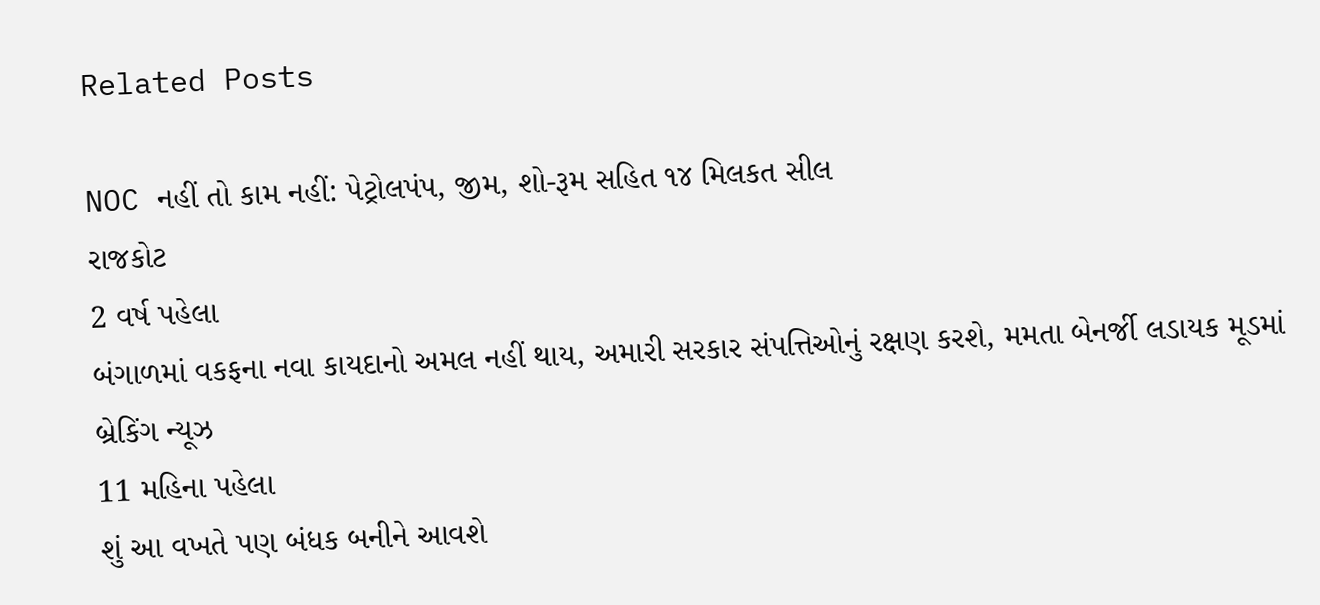Related Posts

NOC નહીં તો કામ નહીં: પેટ્રોલપંપ, જીમ, શો-રૂમ સહિત ૧૪ મિલકત સીલ
રાજકોટ
2 વર્ષ પહેલા
બંગાળમાં વકફના નવા કાયદાનો અમલ નહીં થાય, અમારી સરકાર સંપત્તિઓનું રક્ષણ કરશે, મમતા બેનર્જી લડાયક મૂડમાં
બ્રેકિંગ ન્યૂઝ
11 મહિના પહેલા
શું આ વખતે પણ બંધક બનીને આવશે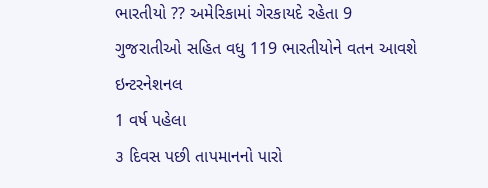ભારતીયો ?? અમેરિકામાં ગેરકાયદે રહેતા 9 ગુજરાતીઓ સહિત વધુ 119 ભારતીયોને વતન આવશે
ઇન્ટરનેશનલ
1 વર્ષ પહેલા
૩ દિવસ પછી તાપમાનનો પારો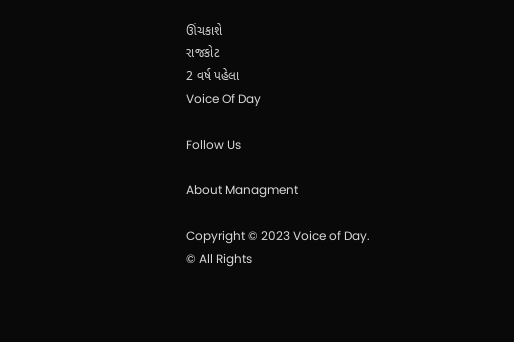ઊંચકાશે
રાજકોટ
2 વર્ષ પહેલા
Voice Of Day

Follow Us

About Managment

Copyright © 2023 Voice of Day.
© All Rights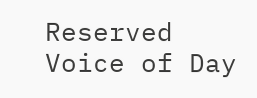Reserved Voice of Day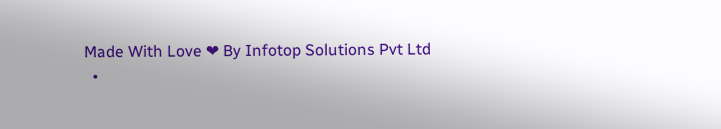Made With Love ❤ By Infotop Solutions Pvt Ltd
  •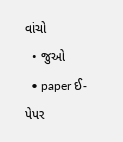વાંચો
  • જુઓ
  • paper ઈ-પેપર